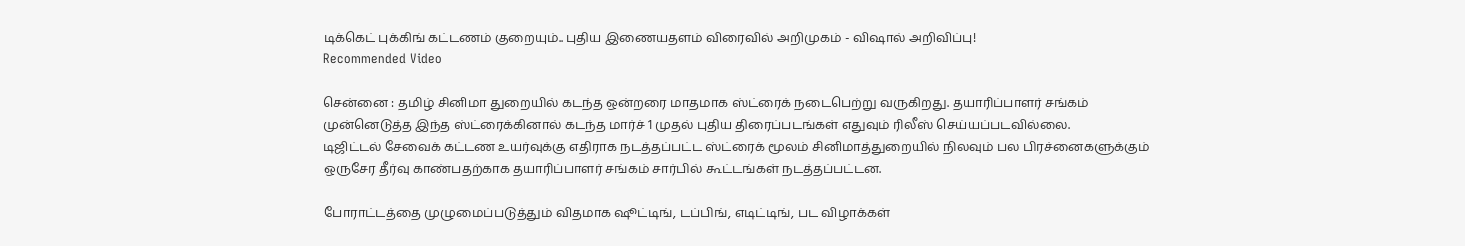டிக்கெட் புக்கிங் கட்டணம் குறையும்.. புதிய இணையதளம் விரைவில் அறிமுகம் - விஷால் அறிவிப்பு!
Recommended Video

சென்னை : தமிழ் சினிமா துறையில் கடந்த ஒன்றரை மாதமாக ஸ்ட்ரைக் நடைபெற்று வருகிறது. தயாரிப்பாளர் சங்கம் முன்னெடுத்த இந்த ஸ்ட்ரைக்கினால் கடந்த மார்ச் 1 முதல் புதிய திரைப்படங்கள் எதுவும் ரிலீஸ் செய்யப்படவில்லை.
டிஜிட்டல் சேவைக் கட்டண உயர்வுக்கு எதிராக நடத்தப்பட்ட ஸ்ட்ரைக் மூலம் சினிமாத்துறையில் நிலவும் பல பிரச்னைகளுக்கும் ஒருசேர தீர்வு காண்பதற்காக தயாரிப்பாளர் சங்கம் சார்பில் கூட்டங்கள் நடத்தப்பட்டன.

போராட்டத்தை முழுமைப்படுத்தும் விதமாக ஷூட்டிங், டப்பிங், எடிட்டிங், பட விழாக்கள்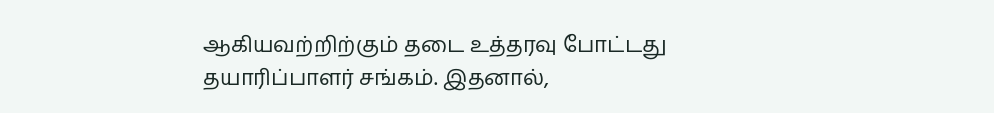ஆகியவற்றிற்கும் தடை உத்தரவு போட்டது தயாரிப்பாளர் சங்கம். இதனால்,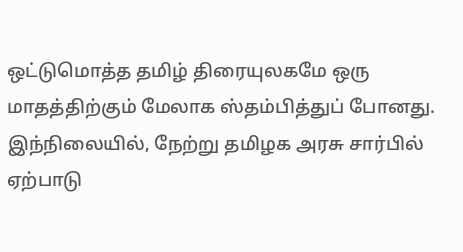ஒட்டுமொத்த தமிழ் திரையுலகமே ஒரு மாதத்திற்கும் மேலாக ஸ்தம்பித்துப் போனது.
இந்நிலையில், நேற்று தமிழக அரசு சார்பில் ஏற்பாடு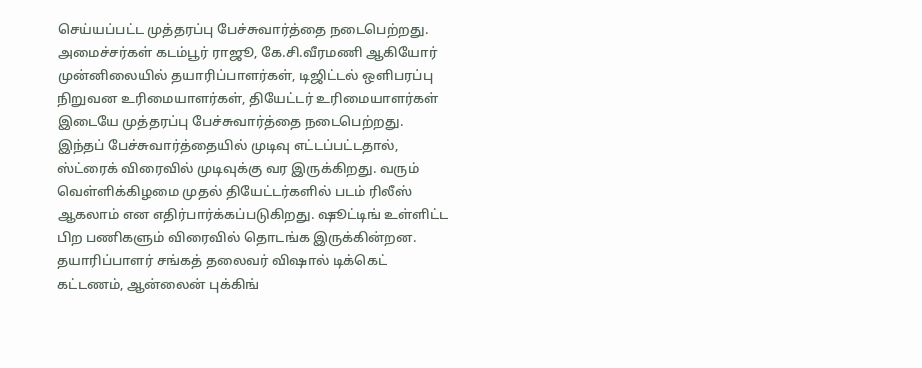செய்யப்பட்ட முத்தரப்பு பேச்சுவார்த்தை நடைபெற்றது. அமைச்சர்கள் கடம்பூர் ராஜூ, கே.சி.வீரமணி ஆகியோர் முன்னிலையில் தயாரிப்பாளர்கள், டிஜிட்டல் ஒளிபரப்பு நிறுவன உரிமையாளர்கள், தியேட்டர் உரிமையாளர்கள் இடையே முத்தரப்பு பேச்சுவார்த்தை நடைபெற்றது.
இந்தப் பேச்சுவார்த்தையில் முடிவு எட்டப்பட்டதால், ஸ்ட்ரைக் விரைவில் முடிவுக்கு வர இருக்கிறது. வரும் வெள்ளிக்கிழமை முதல் தியேட்டர்களில் படம் ரிலீஸ் ஆகலாம் என எதிர்பார்க்கப்படுகிறது. ஷூட்டிங் உள்ளிட்ட பிற பணிகளும் விரைவில் தொடங்க இருக்கின்றன.
தயாரிப்பாளர் சங்கத் தலைவர் விஷால் டிக்கெட் கட்டணம், ஆன்லைன் புக்கிங்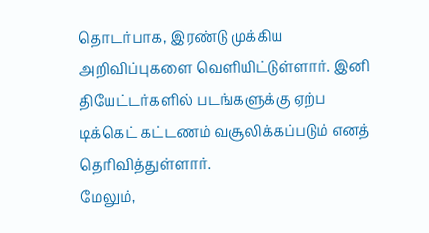தொடர்பாக, இரண்டு முக்கிய அறிவிப்புகளை வெளியிட்டுள்ளார். இனி தியேட்டர்களில் படங்களுக்கு ஏற்ப டிக்கெட் கட்டணம் வசூலிக்கப்படும் எனத் தெரிவித்துள்ளார்.
மேலும்,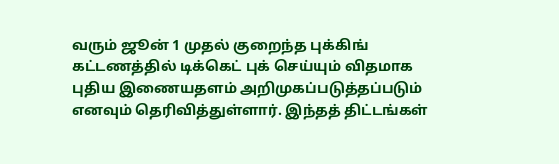வரும் ஜூன் 1 முதல் குறைந்த புக்கிங் கட்டணத்தில் டிக்கெட் புக் செய்யும் விதமாக புதிய இணையதளம் அறிமுகப்படுத்தப்படும் எனவும் தெரிவித்துள்ளார். இந்தத் திட்டங்கள்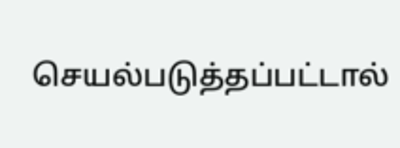செயல்படுத்தப்பட்டால்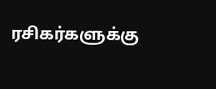ரசிகர்களுக்கு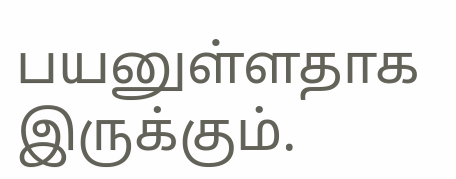பயனுள்ளதாக இருக்கும்.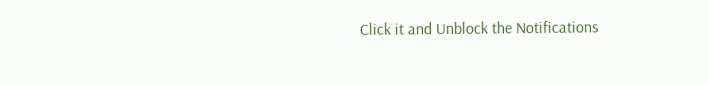Click it and Unblock the Notifications